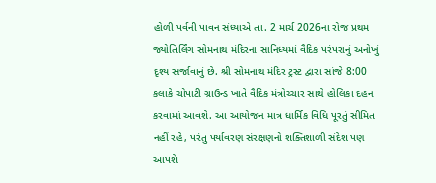હોળી પર્વની પાવન સંધ્યાએ તા. 2 માર્ચ 2026ના રોજ પ્રથમ જ્યોતિર્લિંગ સોમનાથ મંદિરના સાનિધ્યમાં વૈદિક પરંપરાનું અનોખું દૃશ્ય સર્જાવાનું છે. શ્રી સોમનાથ મંદિર ટ્રસ્ટ દ્વારા સાંજે 8:00 કલાકે ચોપાટી ગ્રાઉન્ડ ખાતે વૈદિક મંત્રોચ્ચાર સાથે હોલિકા દહન કરવામાં આવશે. આ આયોજન માત્ર ધાર્મિક વિધિ પૂરતું સીમિત નહીં રહે, પરંતુ પર્યાવરણ સંરક્ષણનો શક્તિશાળી સંદેશ પણ આપશે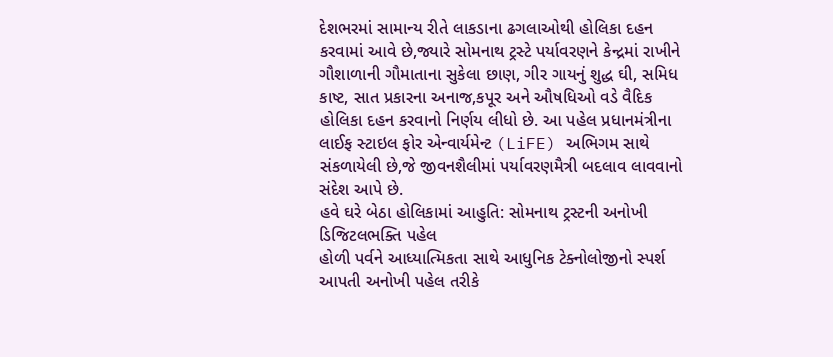દેશભરમાં સામાન્ય રીતે લાકડાના ઢગલાઓથી હોલિકા દહન કરવામાં આવે છે,જ્યારે સોમનાથ ટ્રસ્ટે પર્યાવરણને કેન્દ્રમાં રાખીને ગૌશાળાની ગૌમાતાના સુકેલા છાણ, ગીર ગાયનું શુદ્ધ ઘી, સમિધ કાષ્ટ, સાત પ્રકારના અનાજ,કપૂર અને ઔષધિઓ વડે વૈદિક હોલિકા દહન કરવાનો નિર્ણય લીધો છે. આ પહેલ પ્રધાનમંત્રીના લાઈફ સ્ટાઇલ ફોર એન્વાર્યમેન્ટ (LiFE) અભિગમ સાથે સંકળાયેલી છે,જે જીવનશૈલીમાં પર્યાવરણમૈત્રી બદલાવ લાવવાનો સંદેશ આપે છે.
હવે ઘરે બેઠા હોલિકામાં આહુતિ: સોમનાથ ટ્રસ્ટની અનોખી ડિજિટલભક્તિ પહેલ
હોળી પર્વને આધ્યાત્મિકતા સાથે આધુનિક ટેક્નોલોજીનો સ્પર્શ આપતી અનોખી પહેલ તરીકે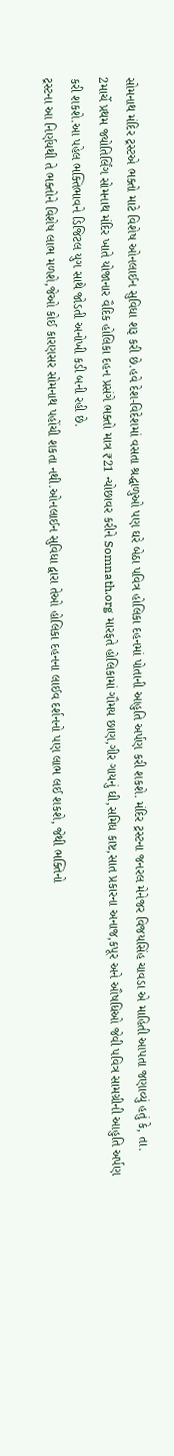સોમનાથ મંદિર ટ્રસ્ટએ ભક્તો માટે વિશેષ ઓનલાઈન સુવિધા શરૂ કરી છે.હવે દેશ-વિદેશમાં વસતા શ્રદ્ધાળુઓ પણ ઘરે બેઠા પવિત્ર હોલિકા દહનમાં પોતાની આહુતિ અર્પણ કરી શકશે. મંદિર ટ્રસ્ટના જનરલ મેનેજર વિજયસિંહ ચાવડા એ માહિતી આપતા જણાવ્યું હતું કે, તા. 2માર્ચે પ્રથમ જ્યોતિર્લિંગ સોમનાથ મંદિર ખાતે યોજાનાર વૈદિક હોલિકા દહન પ્રસંગે ભક્તો માત્ર ₹21 ન્યોછાવર કરીને Somnath.org મારફતે હોલિકામાં ગૌમય છાણ,ગીર ગાયનું ઘી,સમિધ કાષ્ટ,સાત પ્રકારના અનાજ,કપૂર અને ઔષધિઓ જેવી પવિત્ર સામગ્રીની આહુતિ અર્પણ કરી શકશે.આ પહેલ ભક્તિભાવને ડિજિટલ યુગ સાથે જોડતી અનોખી કડી બની રહી છે.
ટ્રસ્ટના આ નિર્ણયથી તે ભક્તોને વિશેષ લાભ મળશે,જેઓ કોઈ કારણસર સોમનાથ પહોંચી શકતા નથી.ઓનલાઈન સુવિધા દ્વારા તેઓ હોલિકા દહનના લાઈવ દર્શનનો પણ લાભ લઈ શકશે, જેથી ભક્તિનો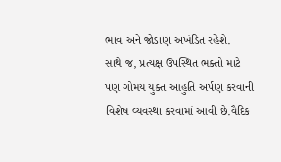ભાવ અને જોડાણ અખંડિત રહેશે.
સાથે જ, પ્રત્યક્ષ ઉપસ્થિત ભક્તો માટે પણ ગોમય યુક્ત આહુતિ અર્પણ કરવાની વિશેષ વ્યવસ્થા કરવામાં આવી છે.વૈદિક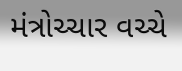મંત્રોચ્ચાર વચ્ચે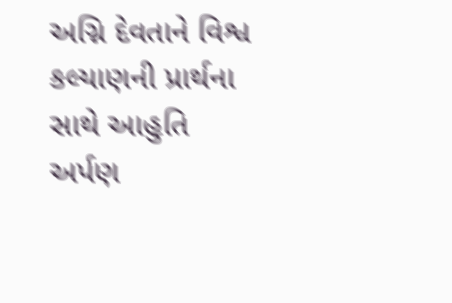અગ્નિ દેવતાને વિશ્વ કલ્યાણની પ્રાર્થના સાથે આહુતિ અર્પણ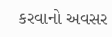કરવાનો અવસર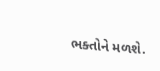ભક્તોને મળશે.